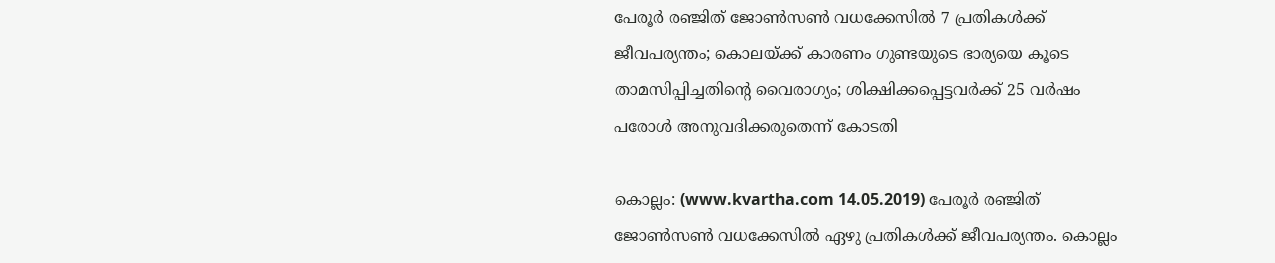പേരൂര്‍ രഞ്ജിത് ജോണ്‍സണ്‍ വധക്കേസില്‍ 7 പ്രതികള്‍ക്ക് ജീവപര്യന്തം; കൊലയ്ക്ക് കാരണം ഗുണ്ടയുടെ ഭാര്യയെ കൂടെ താമസിപ്പിച്ചതിന്റെ വൈരാഗ്യം; ശിക്ഷിക്കപ്പെട്ടവര്‍ക്ക് 25 വര്‍ഷം പരോള്‍ അനുവദിക്കരുതെന്ന് കോടതി

കൊല്ലം: (www.kvartha.com 14.05.2019) പേരൂര്‍ രഞ്ജിത് ജോണ്‍സണ്‍ വധക്കേസില്‍ ഏഴു പ്രതികള്‍ക്ക് ജീവപര്യന്തം. കൊല്ലം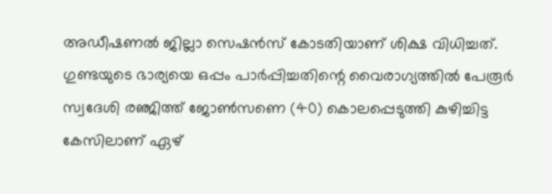അഡീഷണല്‍ ജില്ലാ സെഷന്‍സ് കോടതിയാണ് ശിക്ഷ വിധിച്ചത്. ഗുണ്ടയുടെ ഭാര്യയെ ഒപ്പം പാര്‍പ്പിച്ചതിന്റെ വൈരാഗ്യത്തില്‍ പേരൂര്‍ സ്വദേശി രഞ്ജിത്ത് ജോണ്‍സണെ (40) കൊലപ്പെടുത്തി കുഴിച്ചിട്ട കേസിലാണ് ഏഴ്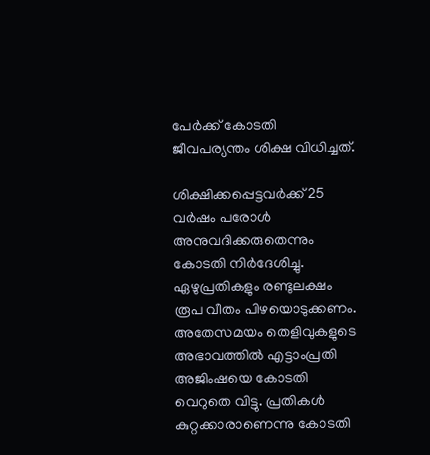പേര്‍ക്ക് കോടതി ജീവപര്യന്തം ശിക്ഷ വിധിച്ചത്.

ശിക്ഷിക്കപ്പെട്ടവര്‍ക്ക് 25 വര്‍ഷം പരോള്‍ അനുവദിക്കരുതെന്നും കോടതി നിര്‍ദേശിച്ചു. ഏഴുപ്രതികളും രണ്ടുലക്ഷം രൂപ വീതം പിഴയൊടുക്കണം. അതേസമയം തെളിവുകളുടെ അഭാവത്തില്‍ എട്ടാംപ്രതി അജിംഷയെ കോടതി വെറുതെ വിട്ടു. പ്രതികള്‍ കുറ്റക്കാരാണെന്നു കോടതി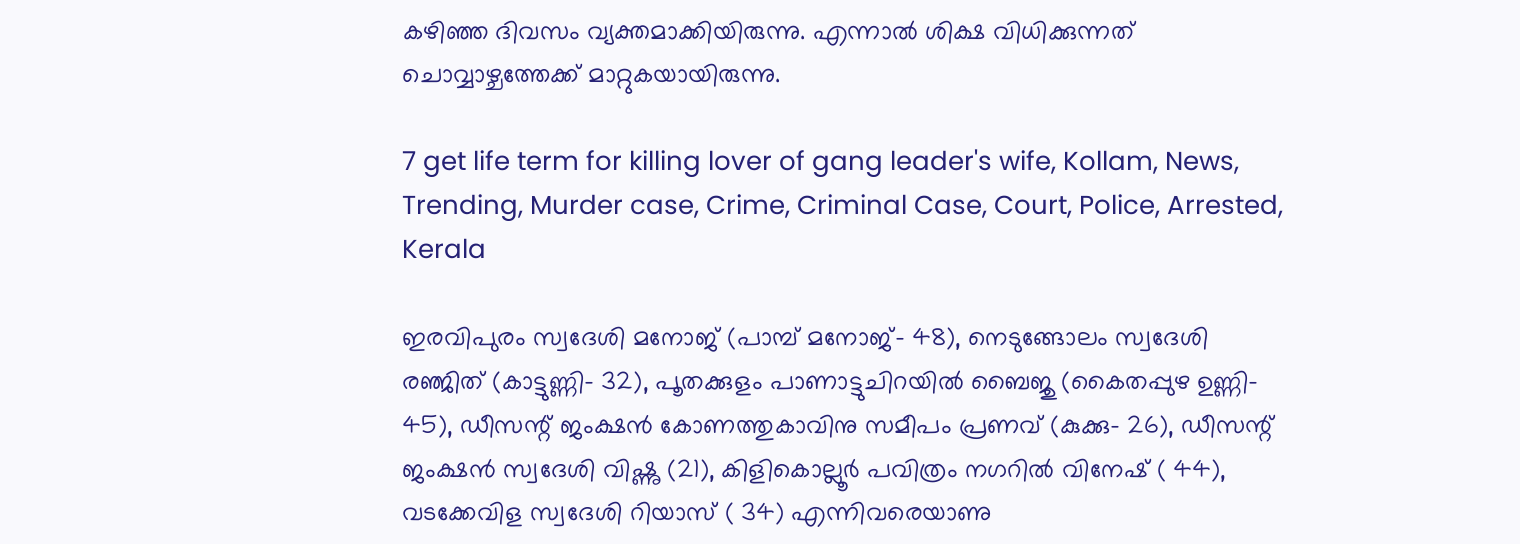കഴിഞ്ഞ ദിവസം വ്യക്തമാക്കിയിരുന്നു. എന്നാല്‍ ശിക്ഷ വിധിക്കുന്നത് ചൊവ്വാഴ്ചത്തേക്ക് മാറ്റുകയായിരുന്നു.

7 get life term for killing lover of gang leader's wife, Kollam, News, Trending, Murder case, Crime, Criminal Case, Court, Police, Arrested, Kerala

ഇരവിപുരം സ്വദേശി മനോജ് (പാമ്പ് മനോജ്- 48), നെടുങ്ങോലം സ്വദേശി രഞ്ജിത് (കാട്ടുണ്ണി- 32), പൂതക്കുളം പാണാട്ടുചിറയില്‍ ബൈജു (കൈതപ്പുഴ ഉണ്ണി- 45), ഡീസന്റ് ജംക്ഷന്‍ കോണത്തുകാവിനു സമീപം പ്രണവ് (കുക്കു- 26), ഡീസന്റ് ജംക്ഷന്‍ സ്വദേശി വിഷ്ണു (21), കിളികൊല്ലൂര്‍ പവിത്രം നഗറില്‍ വിനേഷ് ( 44), വടക്കേവിള സ്വദേശി റിയാസ് ( 34) എന്നിവരെയാണു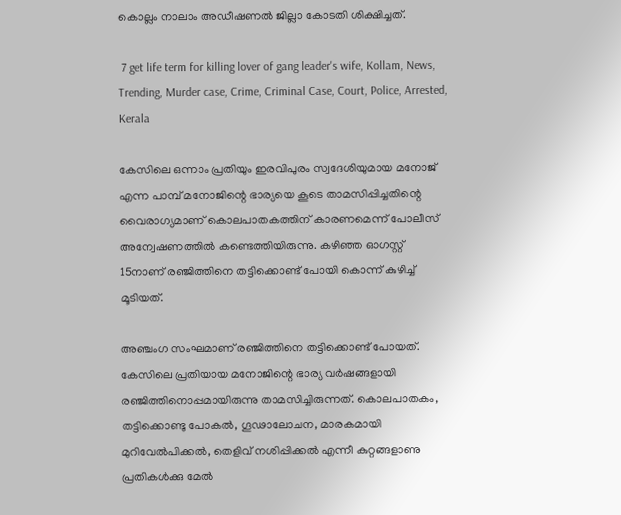കൊല്ലം നാലാം അഡീഷണല്‍ ജില്ലാ കോടതി ശിക്ഷിച്ചത്.

 7 get life term for killing lover of gang leader's wife, Kollam, News, Trending, Murder case, Crime, Criminal Case, Court, Police, Arrested, Kerala

കേസിലെ ഒന്നാം പ്രതിയും ഇരവിപുരം സ്വദേശിയുമായ മനോജ് എന്ന പാമ്പ് മനോജിന്റെ ഭാര്യയെ കൂടെ താമസിപ്പിച്ചതിന്റെ വൈരാഗ്യമാണ് കൊലപാതകത്തിന് കാരണമെന്ന് പോലീസ് അന്വേഷണത്തില്‍ കണ്ടെത്തിയിരുന്നു. കഴിഞ്ഞ ഓഗസ്റ്റ് 15നാണ് രഞ്ജിത്തിനെ തട്ടിക്കൊണ്ട് പോയി കൊന്ന് കുഴിച്ച് മൂടിയത്.

അഞ്ചംഗ സംഘമാണ് രഞ്ജിത്തിനെ തട്ടിക്കൊണ്ട് പോയത്. കേസിലെ പ്രതിയായ മനോജിന്റെ ഭാര്യ വര്‍ഷങ്ങളായി രഞ്ജിത്തിനൊപ്പമായിരുന്നു താമസിച്ചിരുന്നത്. കൊലപാതകം, തട്ടിക്കൊണ്ടു പോകല്‍, ഗൂഢാലോചന, മാരകമായി മുറിവേല്‍പിക്കല്‍, തെളിവ് നശിപ്പിക്കല്‍ എന്നീ കുറ്റങ്ങളാണു പ്രതികള്‍ക്കു മേല്‍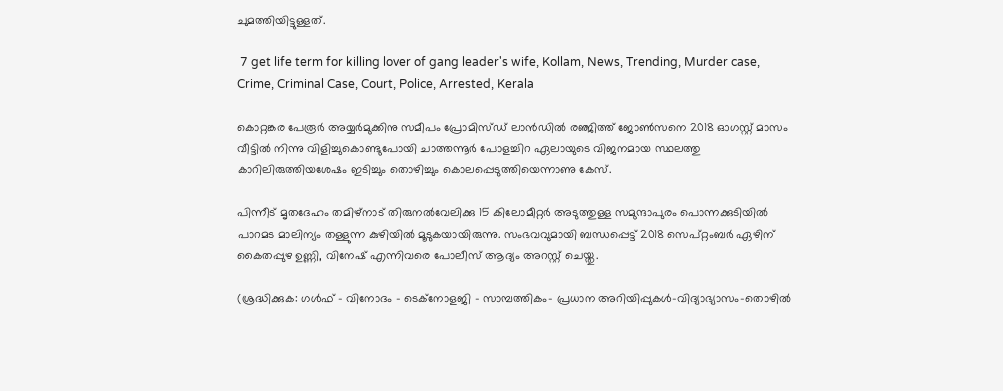ചുമത്തിയിട്ടുള്ളത്.

 7 get life term for killing lover of gang leader's wife, Kollam, News, Trending, Murder case, Crime, Criminal Case, Court, Police, Arrested, Kerala

കൊറ്റങ്കര പേരൂര്‍ അയ്യര്‍മുക്കിനു സമീപം പ്രോമിസ്ഡ് ലാന്‍ഡില്‍ രഞ്ജിത്ത് ജോണ്‍സനെ 2018 ഓഗസ്റ്റ് മാസം വീട്ടില്‍ നിന്നു വിളിച്ചുകൊണ്ടുപോയി ചാത്തന്നൂര്‍ പോളച്ചിറ ഏലായുടെ വിജനമായ സ്ഥലത്തു കാറിലിരുത്തിയശേഷം ഇടിച്ചും തൊഴിച്ചും കൊലപ്പെടുത്തിയെന്നാണു കേസ്.

പിന്നീട് മൃതദേഹം തമിഴ്നാട് തിരുനല്‍വേലിക്കു 15 കിലോമീറ്റര്‍ അടുത്തുള്ള സമുന്ദാപുരം പൊന്നക്കുടിയില്‍ പാറമട മാലിന്യം തള്ളുന്ന കുഴിയില്‍ മൂടുകയായിരുന്നു. സംഭവവുമായി ബന്ധപ്പെട്ട് 2018 സെപ്റ്റംബര്‍ ഏഴിന് കൈതപ്പുഴ ഉണ്ണി, വിനേഷ് എന്നിവരെ പോലീസ് ആദ്യം അറസ്റ്റ് ചെയ്തു.

(ശ്രദ്ധിക്കുക: ഗൾഫ് - വിനോദം - ടെക്നോളജി - സാമ്പത്തികം- പ്രധാന അറിയിപ്പുകൾ-വിദ്യാഭ്യാസം-തൊഴിൽ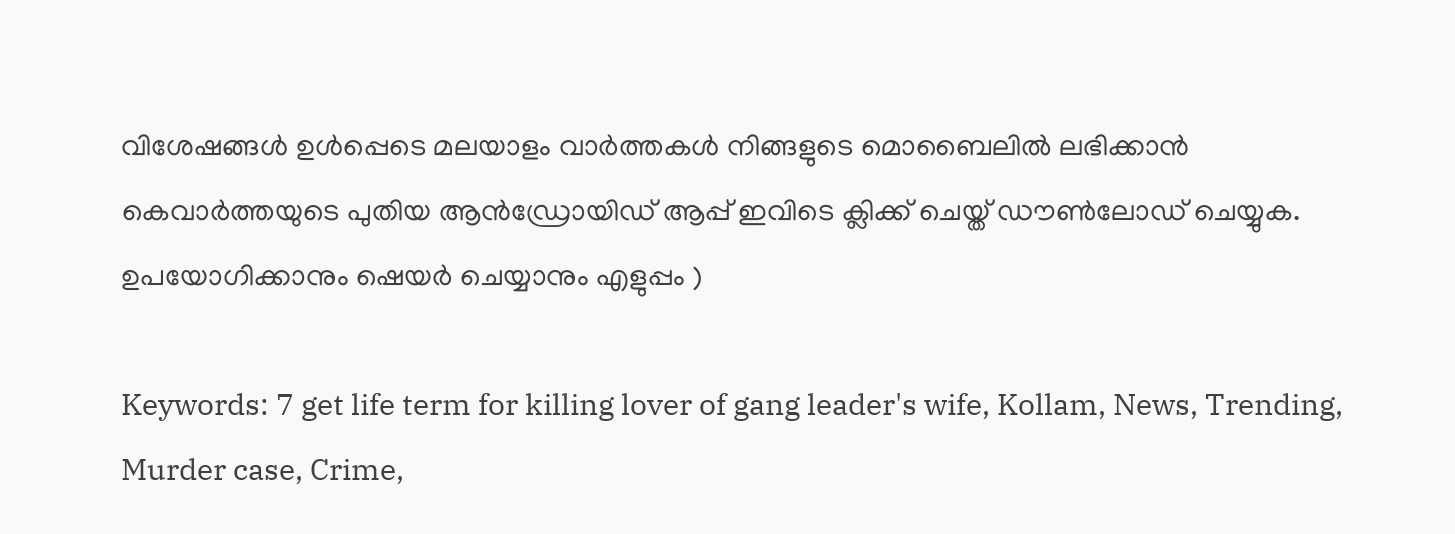വിശേഷങ്ങൾ ഉൾപ്പെടെ മലയാളം വാർത്തകൾ നിങ്ങളുടെ മൊബൈലിൽ ലഭിക്കാൻ കെവാർത്തയുടെ പുതിയ ആൻഡ്രോയിഡ് ആപ്പ് ഇവിടെ ക്ലിക്ക് ചെയ്ത് ഡൗൺലോഡ് ചെയ്യുക. ഉപയോഗിക്കാനും ഷെയർ ചെയ്യാനും എളുപ്പം )

Keywords: 7 get life term for killing lover of gang leader's wife, Kollam, News, Trending, Murder case, Crime,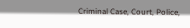Criminal Case, Court, Police,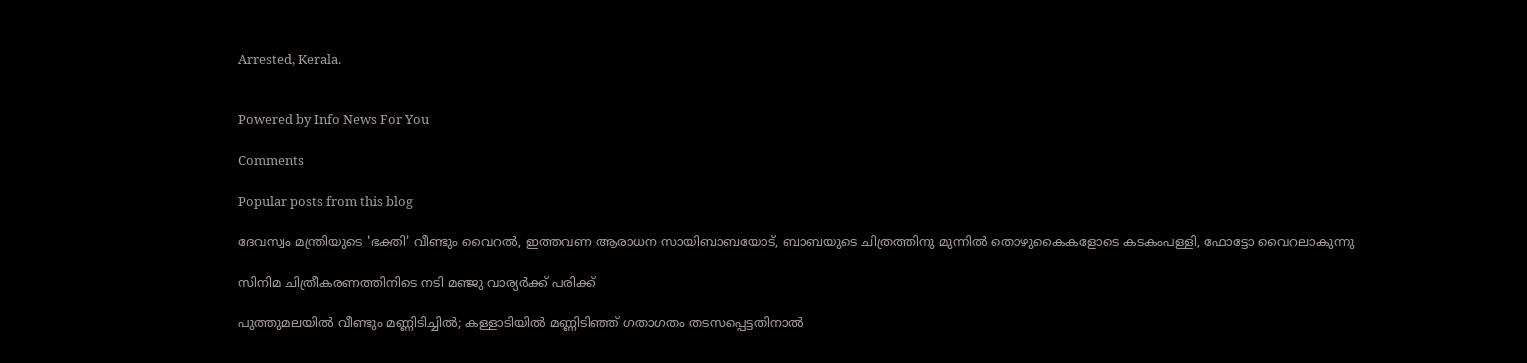Arrested, Kerala.


Powered by Info News For You

Comments

Popular posts from this blog

ദേവസ്വം മന്ത്രിയുടെ 'ഭക്തി' വീണ്ടും വൈറല്‍, ഇത്തവണ ആരാധന സായിബാബയോട്, ബാബയുടെ ചിത്രത്തിനു മുന്നില്‍ തൊഴുകൈകളോടെ കടകംപള്ളി, ഫോട്ടോ വൈറലാകുന്നു

സിനിമ ചിത്രീകരണത്തിനിടെ നടി മഞ്ജു വാര്യര്‍ക്ക് പരിക്ക്

പുത്തുമലയില്‍ വീണ്ടും മണ്ണിടിച്ചില്‍; കള്ളാടിയില്‍ മണ്ണിടിഞ്ഞ് ഗതാഗതം തടസപ്പെട്ടതിനാല്‍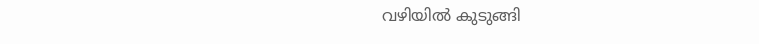വഴിയില്‍ കുടുങ്ങി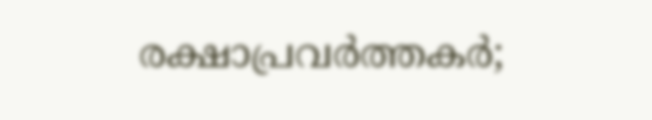രക്ഷാപ്രവര്‍ത്തകര്‍;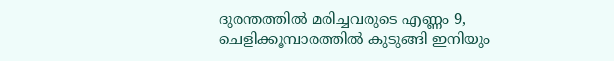ദുരന്തത്തില്‍ മരിച്ചവരുടെ എണ്ണം 9, ചെളിക്കൂമ്പാരത്തില്‍ കുടുങ്ങി ഇനിയും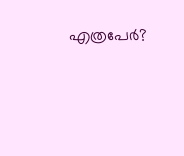എത്രപേര്‍?